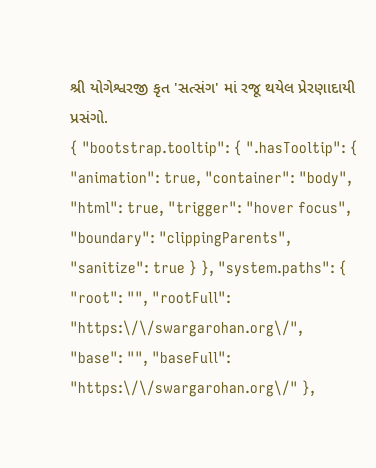શ્રી યોગેશ્વરજી કૃત 'સત્સંગ' માં રજૂ થયેલ પ્રેરણાદાયી પ્રસંગો.
{ "bootstrap.tooltip": { ".hasTooltip": { "animation": true, "container": "body", "html": true, "trigger": "hover focus", "boundary": "clippingParents", "sanitize": true } }, "system.paths": { "root": "", "rootFull": "https:\/\/swargarohan.org\/", "base": "", "baseFull": "https:\/\/swargarohan.org\/" },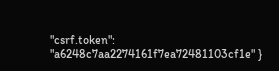"csrf.token": "a6248c7aa2274161f7ea72481103cf1e" }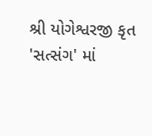શ્રી યોગેશ્વરજી કૃત 'સત્સંગ' માં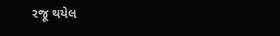રજૂ થયેલ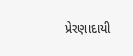પ્રેરણાદાયી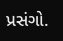પ્રસંગો.